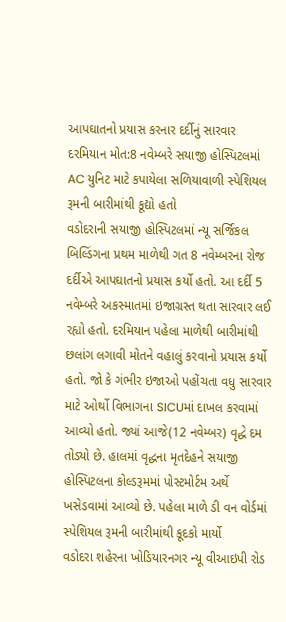આપઘાતનો પ્રયાસ કરનાર દર્દીનું સારવાર દરમિયાન મોત:8 નવેમ્બરે સયાજી હોસ્પિટલમાં AC યુનિટ માટે કપાયેલા સળિયાવાળી સ્પેશિયલ રૂમની બારીમાંથી કૂદ્યો હતો
વડોદરાની સયાજી હોસ્પિટલમાં ન્યૂ સર્જિકલ બિલ્ડિંગના પ્રથમ માળેથી ગત 8 નવેમ્બરના રોજ દર્દીએ આપઘાતનો પ્રયાસ કર્યો હતો. આ દર્દી 5 નવેમ્બરે અકસ્માતમાં ઇજાગ્રસ્ત થતા સારવાર લઈ રહ્યો હતો. દરમિયાન પહેલા માળેથી બારીમાંથી છલાંગ લગાવી મોતને વહાલું કરવાનો પ્રયાસ કર્યો હતો. જો કે ગંભીર ઇજાઓ પહોંચતા વધુ સારવાર માટે ઓર્થો વિભાગના SICUમાં દાખલ કરવામાં આવ્યો હતો. જ્યાં આજે(12 નવેમ્બર) વૃદ્ધે દમ તોડ્યો છે. હાલમાં વૃદ્ધના મૃતદેહને સયાજી હોસ્પિટલના કોલ્ડરૂમમાં પોસ્ટમોર્ટમ અર્થે ખસેડવામાં આવ્યો છે. પહેલા માળે ડી વન વોર્ડમાં સ્પેશિયલ રૂમની બારીમાંથી કૂદકો માર્યો
વડોદરા શહેરના ખોડિયારનગર ન્યૂ વીઆઇપી રોડ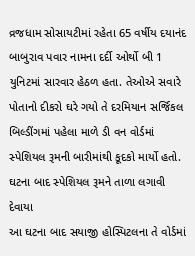વ્રજધામ સોસાયટીમાં રહેતા 65 વર્ષીય દયાનંદ બાબુરાવ પવાર નામના દર્દી ઓર્થો બી 1 યુનિટમાં સારવાર હેઠળ હતા. તેઓએ સવારે પોતાનો દીકરો ઘરે ગયો તે દરમિયાન સર્જિકલ બિલ્ડીંગમાં પહેલા માળે ડી વન વોર્ડમાં સ્પેશિયલ રૂમની બારીમાંથી કૂદકો માર્યો હતો. ઘટના બાદ સ્પેશિયલ રૂમને તાળા લગાવી દેવાયા
આ ઘટના બાદ સયાજી હોસ્પિટલના તે વોર્ડમાં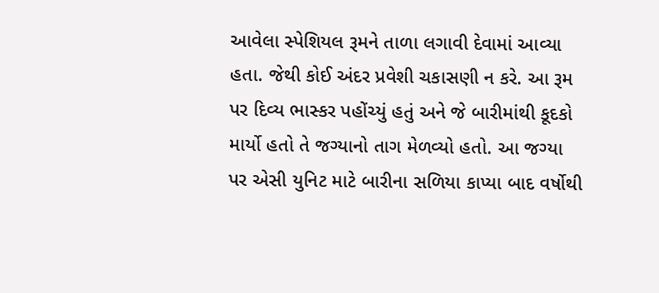આવેલા સ્પેશિયલ રૂમને તાળા લગાવી દેવામાં આવ્યા હતા. જેથી કોઈ અંદર પ્રવેશી ચકાસણી ન કરે. આ રૂમ પર દિવ્ય ભાસ્કર પહોંચ્યું હતું અને જે બારીમાંથી કૂદકો માર્યો હતો તે જગ્યાનો તાગ મેળવ્યો હતો. આ જગ્યા પર એસી યુનિટ માટે બારીના સળિયા કાપ્યા બાદ વર્ષોથી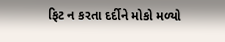ફિટ ન કરતા દર્દીને મોકો મળ્યો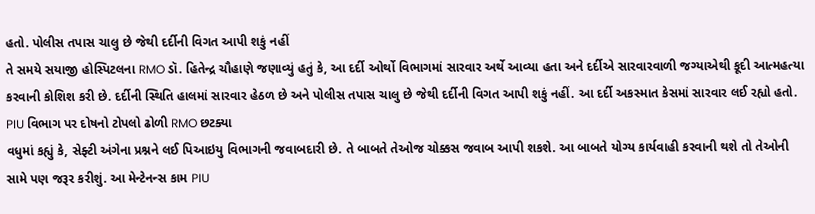હતો. પોલીસ તપાસ ચાલુ છે જેથી દર્દીની વિગત આપી શકું નહીં
તે સમયે સયાજી હોસ્પિટલના RMO ડૉ. હિતેન્દ્ર ચૌહાણે જણાવ્યું હતું કે, આ દર્દી ઓર્થો વિભાગમાં સારવાર અર્થે આવ્યા હતા અને દર્દીએ સારવારવાળી જગ્યાએથી કૂદી આત્મહત્યા કરવાની કોશિશ કરી છે. દર્દીની સ્થિતિ હાલમાં સારવાર હેઠળ છે અને પોલીસ તપાસ ચાલુ છે જેથી દર્દીની વિગત આપી શકું નહીં. આ દર્દી અકસ્માત કેસમાં સારવાર લઈ રહ્યો હતો. PIU વિભાગ પર દોષનો ટોપલો ઢોળી RMO છટક્યા
વધુમાં કહ્યું કે, સેફ્ટી અંગેના પ્રશ્નને લઈ પિઆઇયુ વિભાગની જવાબદારી છે. તે બાબતે તેઓજ ચોક્કસ જવાબ આપી શકશે. આ બાબતે યોગ્ય કાર્યવાહી કરવાની થશે તો તેઓની સામે પણ જરૂર કરીશું. આ મેન્ટેનન્સ કામ PIU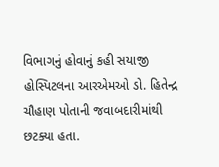વિભાગનું હોવાનું કહી સયાજી હોસ્પિટલના આરએમઓ ડો. હિતેન્દ્ર ચૌહાણ પોતાની જવાબદારીમાંથી છટક્યા હતા.